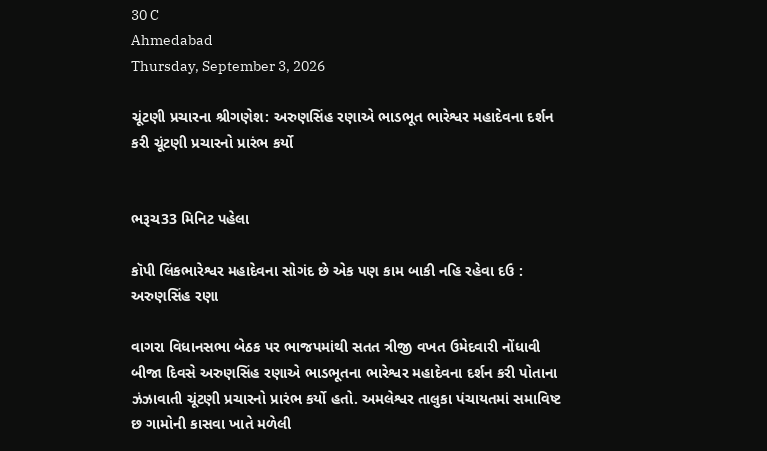30 C
Ahmedabad
Thursday, September 3, 2026

ચૂંટણી પ્રચારના શ્રીગણેશ: અરુણસિંહ રણાએ ભાડભૂત ભારેશ્વર મહાદેવના દર્શન કરી ચૂંટણી પ્રચારનો પ્રારંભ કર્યો


ભરૂચ33 મિનિટ પહેલા

કૉપી લિંકભારેશ્વર મહાદેવના સોગંદ છે એક પણ કામ બાકી નહિ રહેવા દઉ : અરુણસિંહ રણા

વાગરા વિધાનસભા બેઠક પર ભાજપમાંથી સતત ત્રીજી વખત ઉમેદવારી નોંધાવી બીજા દિવસે અરુણસિંહ રણાએ ભાડભૂતના ભારેશ્વર મહાદેવના દર્શન કરી પોતાના ઝંઝાવાતી ચૂંટણી પ્રચારનો પ્રારંભ કર્યો હતો. અમલેશ્વર તાલુકા પંચાયતમાં સમાવિષ્ટ છ ગામોની કાસવા ખાતે મળેલી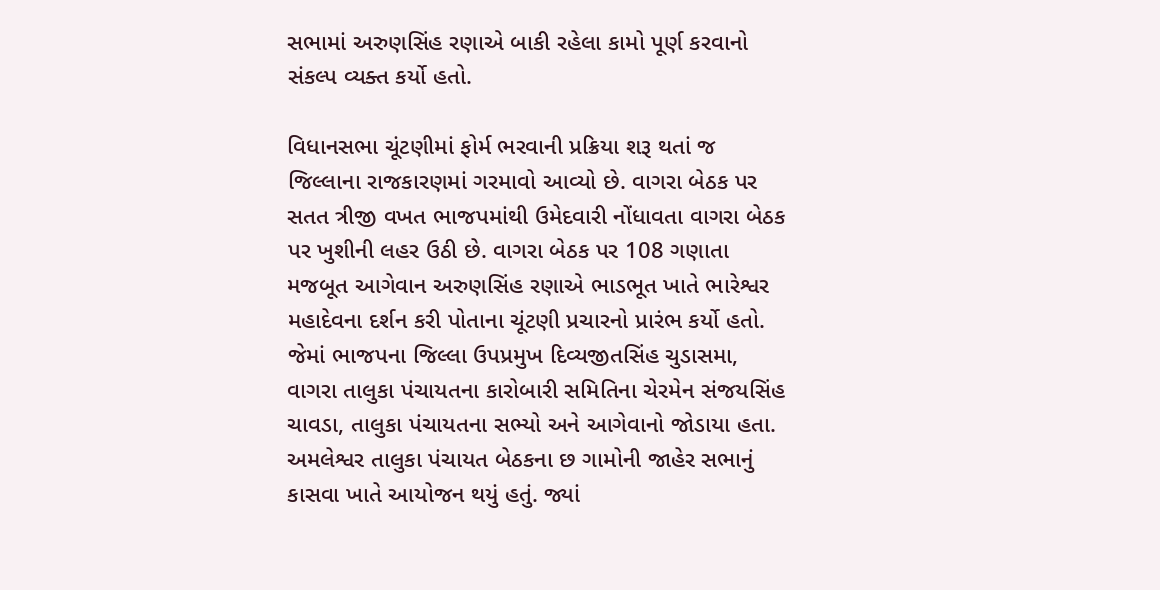સભામાં અરુણસિંહ રણાએ બાકી રહેલા કામો પૂર્ણ કરવાનો સંકલ્પ વ્યક્ત કર્યો હતો.

વિધાનસભા ચૂંટણીમાં ફોર્મ ભરવાની પ્રક્રિયા શરૂ થતાં જ જિલ્લાના રાજકારણમાં ગરમાવો આવ્યો છે. વાગરા બેઠક પર સતત ત્રીજી વખત ભાજપમાંથી ઉમેદવારી નોંધાવતા વાગરા બેઠક પર ખુશીની લહર ઉઠી છે. વાગરા બેઠક પર 108 ગણાતા મજબૂત આગેવાન અરુણસિંહ રણાએ ભાડભૂત ખાતે ભારેશ્વર મહાદેવના દર્શન કરી પોતાના ચૂંટણી પ્રચારનો પ્રારંભ કર્યો હતો. જેમાં ભાજપના જિલ્લા ઉપપ્રમુખ દિવ્યજીતસિંહ ચુડાસમા, વાગરા તાલુકા પંચાયતના કારોબારી સમિતિના ચેરમેન સંજયસિંહ ચાવડા, તાલુકા પંચાયતના સભ્યો અને આગેવાનો જોડાયા હતા. અમલેશ્વર તાલુકા પંચાયત બેઠકના છ ગામોની જાહેર સભાનું કાસવા ખાતે આયોજન થયું હતું. જ્યાં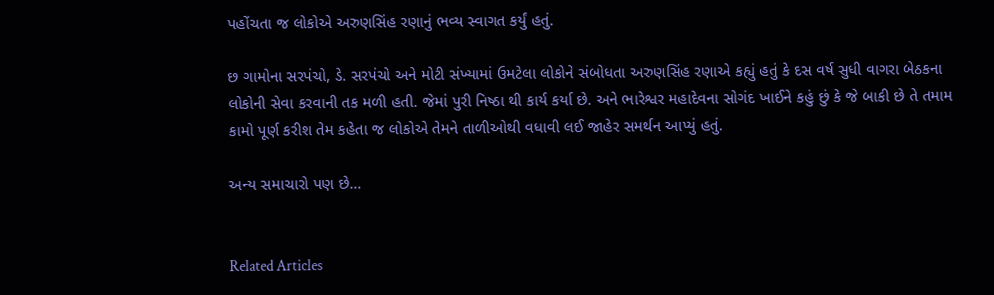પહોંચતા જ લોકોએ અરુણસિંહ રણાનું ભવ્ય સ્વાગત કર્યું હતું.

છ ગામોના સરપંચો, ડે. સરપંચો અને મોટી સંખ્યામાં ઉમટેલા લોકોને સંબોધતા અરુણસિંહ રણાએ કહ્યું હતું કે દસ વર્ષ સુધી વાગરા બેઠકના લોકોની સેવા કરવાની તક મળી હતી. જેમાં પુરી નિષ્ઠા થી કાર્ય કર્યા છે. અને ભારેશ્વર મહાદેવના સોગંદ ખાઈને કહું છું કે જે બાકી છે તે તમામ કામો પૂર્ણ કરીશ તેમ કહેતા જ લોકોએ તેમને તાળીઓથી વધાવી લઈ જાહેર સમર્થન આપ્યું હતું.

અન્ય સમાચારો પણ છે…


Related Articles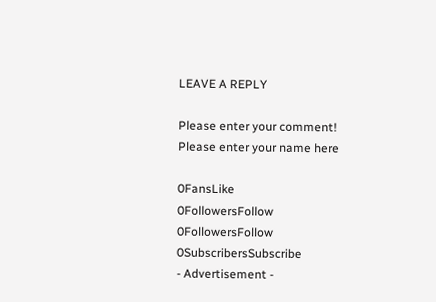LEAVE A REPLY

Please enter your comment!
Please enter your name here

0FansLike
0FollowersFollow
0FollowersFollow
0SubscribersSubscribe
- Advertisement -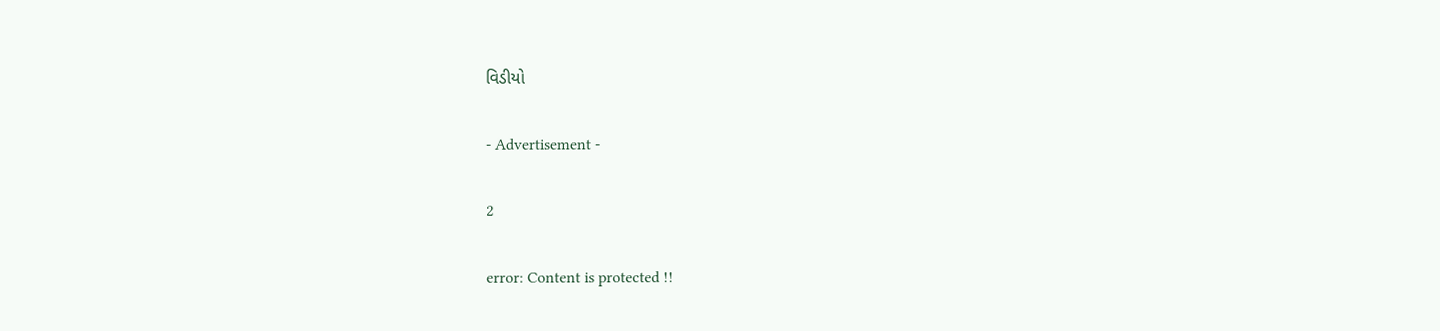વિડીયો

- Advertisement -

2

error: Content is protected !!